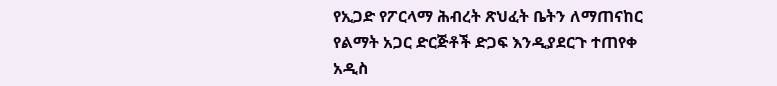የኢጋድ የፖርላማ ሕብረት ጽህፈት ቤትን ለማጠናከር የልማት አጋር ድርጅቶች ድጋፍ እንዲያደርጉ ተጠየቀ
አዲስ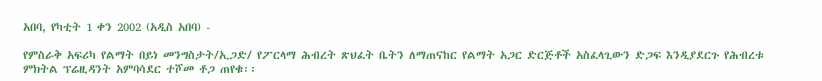አበባ, የካቲት 1 ቀን 2002 (አዲስ አበባ) -

የምስራቅ አፍሪካ የልማት በይነ መንግስታት/ኢጋድ/ የፖርላማ ሕብረት ጽህፈት ቤትን ለማጠናከር የልማት አጋር ድርጅቶች አስፈላጊውን ድጋፍ እንዲያደርጉ የሕብረቱ ምክትል ፕሬዚዳንት አምባሳደር ተሾመ ቶጋ ጠየቁ፡፡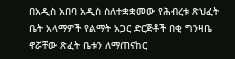በአዲስ አበባ አዲስ ስለተቋቋመው የሕብረቱ ጽህፈት ቤት አላማዎች የልማት አጋር ድርጅቶች በቂ ግንዛቤ ኖሯቸው ጽፈት ቤቱን ለማጠናከር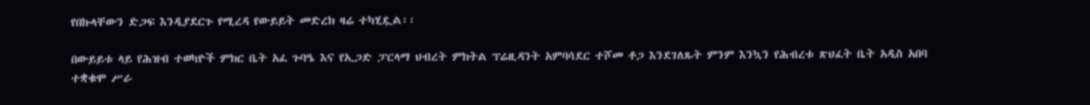የበኩላቸውን ድጋፍ እንዲያደርጉ የሚረዳ የውይይት መድረክ ዛሬ ተካሂዷል፡፡

በውይይቱ ላይ የሕዝብ ተወካዮች ምክር ቤት አፈ ጉባዔ እና የኢጋድ ፓርላማ ህብረት ምክትል ፕሬዚዳንት አምባሳደር ተሾመ ቶጋ እንደገለጹት ምንም እንኳን የሕብረቱ ጽህፈት ቤት አዲስ አበባ ተቋቁሞ ሥራ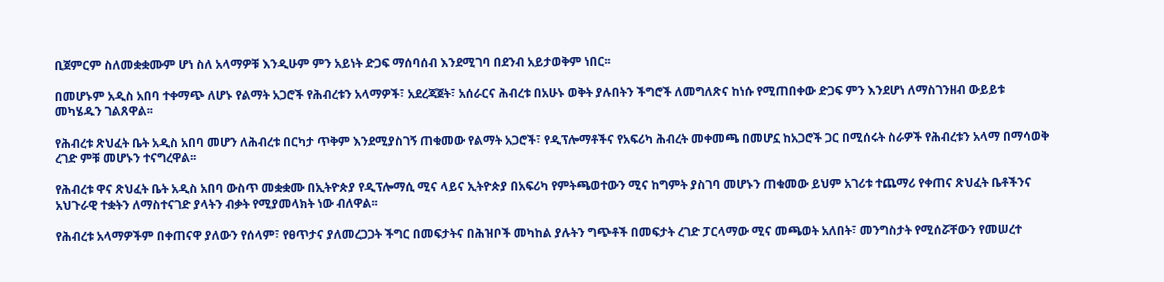ቢጀምርም ስለመቋቋሙም ሆነ ስለ አላማዎቹ እንዲሁም ምን አይነት ድጋፍ ማሰባሰብ እንደሚገባ በደንብ አይታወቅም ነበር፡፡

በመሆኑም አዲስ አበባ ተቀማጭ ለሆኑ የልማት አጋሮች የሕብረቱን አላማዎች፣ አደረጃጀት፣ አሰራርና ሕብረቱ በአሁኑ ወቅት ያሉበትን ችግሮች ለመግለጽና ከነሱ የሚጠበቀው ድጋፍ ምን እንደሆነ ለማስገንዘብ ውይይቱ መካሄዱን ገልጸዋል፡፡

የሕብረቱ ጽህፈት ቤት አዲስ አበባ መሆን ለሕብረቱ በርካታ ጥቅም እንደሚያስገኝ ጠቁመው የልማት አጋሮች፣ የዲፕሎማቶችና የአፍሪካ ሕብረት መቀመጫ በመሆኗ ከአጋሮች ጋር በሚሰሩት ስራዎች የሕብረቱን አላማ በማሳወቅ ረገድ ምቹ መሆኑን ተናግረዋል፡፡

የሕብረቱ ዋና ጽህፈት ቤት አዲስ አበባ ውስጥ መቋቋሙ በኢትዮጵያ የዲፕሎማሲ ሚና ላይና ኢትዮጵያ በአፍሪካ የምትጫወተውን ሚና ከግምት ያስገባ መሆኑን ጠቁመው ይህም አገሪቱ ተጨማሪ የቀጠና ጽህፈት ቤቶችንና አህጉራዊ ተቋትን ለማስተናገድ ያላትን ብቃት የሚያመላክት ነው ብለዋል፡፡

የሕብረቱ አላማዎችም በቀጠናዋ ያለውን የሰላም፣ የፀጥታና ያለመረጋጋት ችግር በመፍታትና በሕዝቦች መካከል ያሉትን ግጭቶች በመፍታት ረገድ ፓርላማው ሚና መጫወት አለበት፣ መንግስታት የሚሰሯቸውን የመሠረተ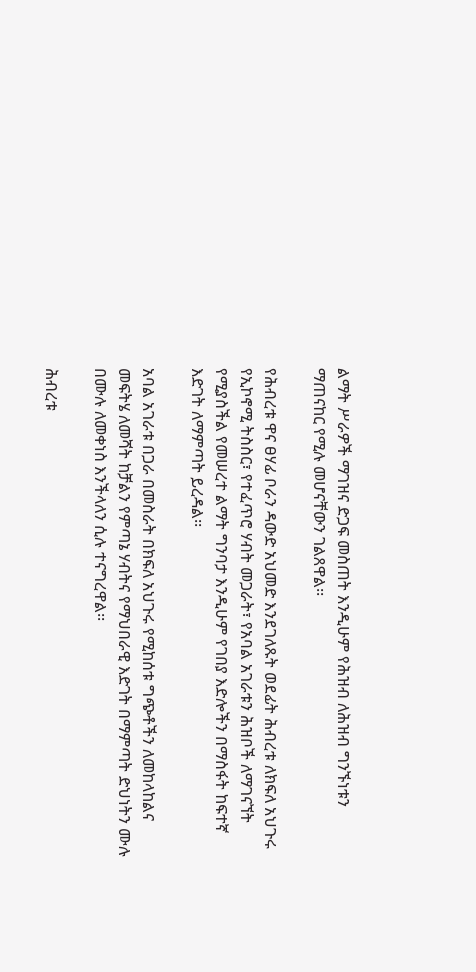ልማት ሥራዎች ማገዝና ድጋፍ መስጠት እንዲሁም የሕዝብ ለሕዝብ ግንኙነቱን ማጠናከር የሚሉ መሆናቸውን ገልጸዋል፡፡

የሕብረቱ ዋና ፀሃፊ ቦራን ዳውድ አህመድ እንደገለጹት ወደፊት ሕብረቱ ለክፍለ አህጉሩ የኢኮኖሚ ትስስር፣ የተፈጥሮ ሃብት መጋራት፣ የአባል አገራቱን ሕዝቦች ለማገናኘት የሚያስችል የመሠረተ ልማት ግንባታ እንዲሁም የገበያ እድሎችን በማስፋት ከፍተኛ እድገት ለማምጣት ይረዳል፡፡

አባል አገራቱ በጋራ በመስራት በክፍለ አህጉሩ የሚከሰቱ ግጭቶችን ለመከላከልና መፍትሄ ለመሻት ከቻልን የምጣኔ ሃብትና የማህበራዊ እድገት በማምጣት ድህነትን ሙሉ በሙሉ ለመቀነስ እንችላለን ሲሉ ተናግረዋል፡፡

ሕብረቱ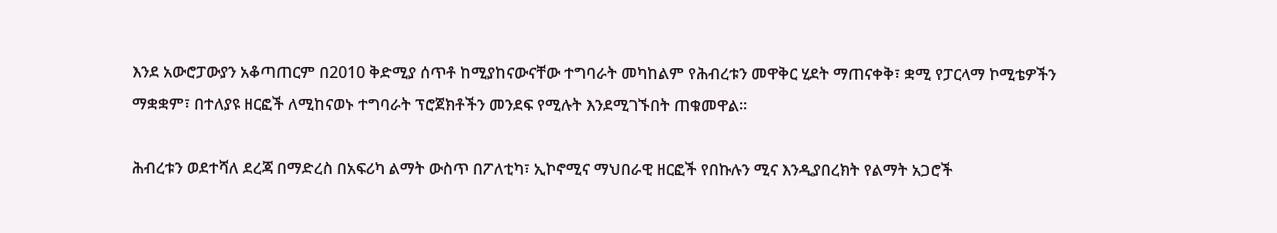እንደ አውሮፓውያን አቆጣጠርም በ2010 ቅድሚያ ሰጥቶ ከሚያከናውናቸው ተግባራት መካከልም የሕብረቱን መዋቅር ሂደት ማጠናቀቅ፣ ቋሚ የፓርላማ ኮሚቴዎችን ማቋቋም፣ በተለያዩ ዘርፎች ለሚከናወኑ ተግባራት ፕሮጀክቶችን መንደፍ የሚሉት እንደሚገኙበት ጠቁመዋል፡፡

ሕብረቱን ወደተሻለ ደረጃ በማድረስ በአፍሪካ ልማት ውስጥ በፖለቲካ፣ ኢኮኖሚና ማህበራዊ ዘርፎች የበኩሉን ሚና እንዲያበረክት የልማት አጋሮች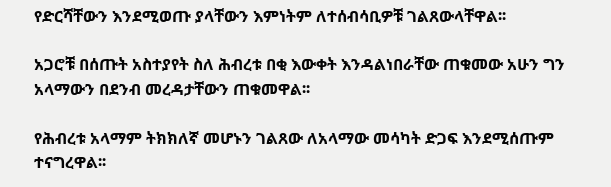የድርሻቸውን እንደሚወጡ ያላቸውን እምነትም ለተሰብሳቢዎቹ ገልጸውላቸዋል፡፡

አጋሮቹ በሰጡት አስተያየት ስለ ሕብረቱ በቂ እውቀት እንዳልነበራቸው ጠቁመው አሁን ግን አላማውን በደንብ መረዳታቸውን ጠቁመዋል፡፡

የሕብረቱ አላማም ትክክለኛ መሆኑን ገልጸው ለአላማው መሳካት ድጋፍ እንደሚሰጡም ተናግረዋል፡፡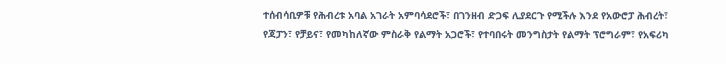ተሰብሳቢዎቹ የሕብረቱ አባል አገራት አምባሳደሮች፣ በገንዘብ ድጋፍ ሊያደርጉ የሚችሉ እንደ የአውሮፓ ሕብረት፣ የጃፓን፣ የቻይና፣ የመካከለኛው ምስራቅ የልማት አጋሮች፣ የተባበሩት መንግስታት የልማት ፕሮግራም፣ የአፍሪካ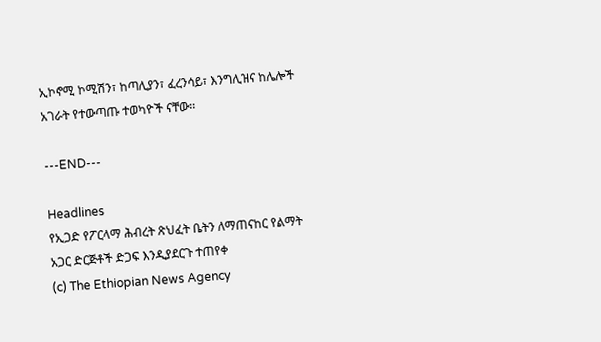ኢኮኖሚ ኮሚሽን፣ ከጣሊያን፣ ፈረንሳይ፣ እንግሊዝና ከሌሎች አገራት የተውጣጡ ተወካዮች ናቸው፡፡

---END---

Headlines
የኢጋድ የፖርላማ ሕብረት ጽህፈት ቤትን ለማጠናከር የልማት አጋር ድርጅቶች ድጋፍ እንዲያደርጉ ተጠየቀ
(c) The Ethiopian News Agency